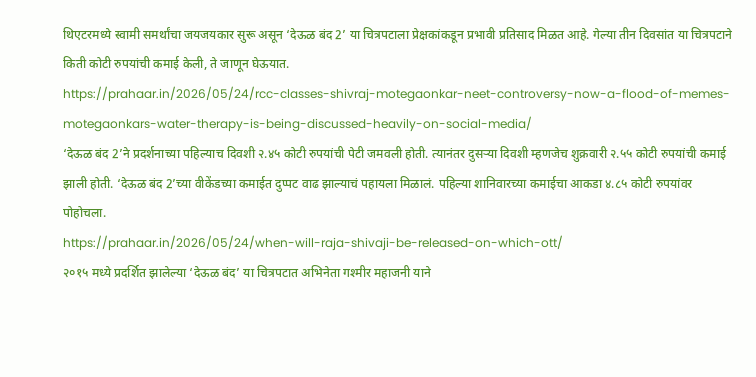थिएटरमध्ये स्वामी समर्थांचा जयजयकार सुरू असून ‘देऊळ बंद 2’ या चित्रपटाला प्रेक्षकांकडून प्रभावी प्रतिसाद मिळत आहे. गेल्या तीन दिवसांत या चित्रपटाने किती कोटी रुपयांची कमाई केली, ते जाणून घेऊयात.
https://prahaar.in/2026/05/24/rcc-classes-shivraj-motegaonkar-neet-controversy-now-a-flood-of-memes-motegaonkars-water-therapy-is-being-discussed-heavily-on-social-media/
‘देऊळ बंद 2’ने प्रदर्शनाच्या पहिल्याच दिवशी २.४५ कोटी रुपयांची पेटी जमवली होती. त्यानंतर दुसऱ्या दिवशी म्हणजेच शुक्रवारी २.५५ कोटी रुपयांची कमाई झाली होती. ‘देऊळ बंद 2’च्या वीकेंडच्या कमाईत दुप्पट वाढ झाल्याचं पहायला मिळालं. पहिल्या शानिवारच्या कमाईचा आकडा ४.८५ कोटी रुपयांवर पोहोचला.
https://prahaar.in/2026/05/24/when-will-raja-shivaji-be-released-on-which-ott/
२०१५ मध्ये प्रदर्शित झालेल्या ‘देऊळ बंद’ या चित्रपटात अभिनेता गश्मीर महाजनी याने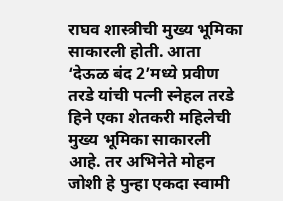राघव शास्त्रीची मुख्य भूमिका साकारली होती. आता ‘देऊळ बंद 2’मध्ये प्रवीण तरडे यांची पत्नी स्नेहल तरडे हिने एका शेतकरी महिलेची मुख्य भूमिका साकारली आहे. तर अभिनेते मोहन जोशी हे पुन्हा एकदा स्वामी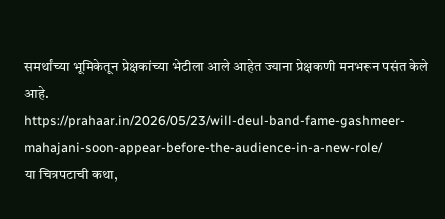समर्थांच्या भूमिकेतून प्रेक्षकांच्या भेटीला आले आहेत ज्याना प्रेक्षकणी मनभरून पसंत केले आहे.
https://prahaar.in/2026/05/23/will-deul-band-fame-gashmeer-mahajani-soon-appear-before-the-audience-in-a-new-role/
या चित्रपटाची कथा,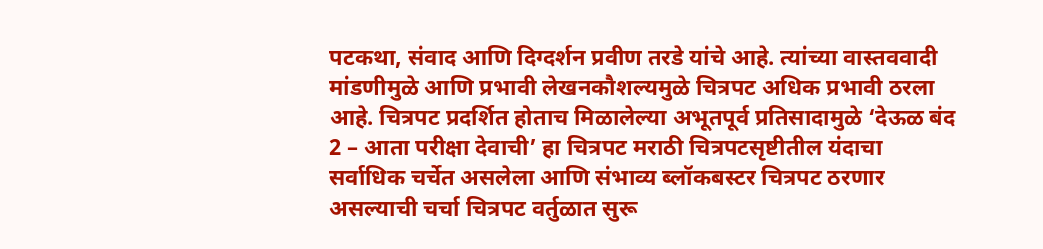पटकथा, संवाद आणि दिग्दर्शन प्रवीण तरडे यांचे आहे. त्यांच्या वास्तववादी मांडणीमुळे आणि प्रभावी लेखनकौशल्यमुळे चित्रपट अधिक प्रभावी ठरला आहे. चित्रपट प्रदर्शित होताच मिळालेल्या अभूतपूर्व प्रतिसादामुळे ‘देऊळ बंद 2 – आता परीक्षा देवाची’ हा चित्रपट मराठी चित्रपटसृष्टीतील यंदाचा सर्वाधिक चर्चेत असलेला आणि संभाव्य ब्लॉकबस्टर चित्रपट ठरणार असल्याची चर्चा चित्रपट वर्तुळात सुरू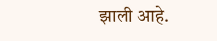झाली आहे.